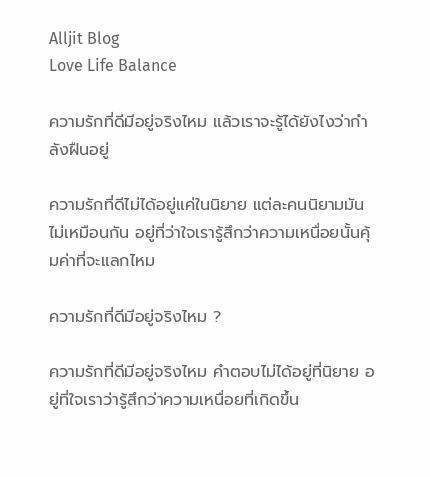Alljit Blog
Love Life Balance

ความรักที่ดีมีอยู่จริงไหม แล้วเราจะรู้ได้ยังไงว่ากำลังฝืนอยู่

ความรักที่ดีไม่ได้อยู่แค่ในนิยาย แต่ละคนนิยามมันไม่เหมือนกัน อยู่ที่ว่าใจเรารู้สึกว่าความเหนื่อยนั้นคุ้มค่าที่จะแลกไหม

ความรักที่ดีมีอยู่จริงไหม ?

ความรักที่ดีมีอยู่จริงไหม คำตอบไม่ได้อยู่ที่นิยาย อยู่ที่ใจเราว่ารู้สึกว่าความเหนื่อยที่เกิดขึ้น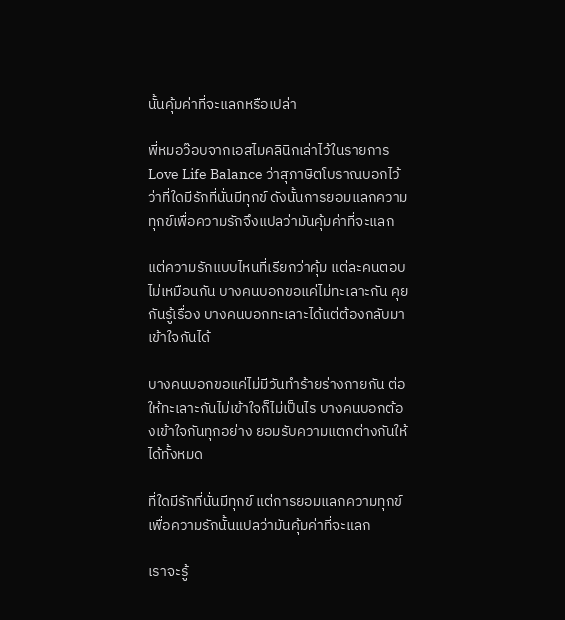นั้นคุ้มค่าที่จะแลกหรือเปล่า

พี่หมอว๊อบจากเอสไมคลินิกเล่าไว้ในรายการ Love Life Balance ว่าสุภาษิตโบราณบอกไว้ว่าที่ใดมีรักที่นั่นมีทุกข์ ดังนั้นการยอมแลกความทุกข์เพื่อความรักจึงแปลว่ามันคุ้มค่าที่จะแลก

แต่ความรักแบบไหนที่เรียกว่าคุ้ม แต่ละคนตอบไม่เหมือนกัน บางคนบอกขอแค่ไม่ทะเลาะกัน คุยกันรู้เรื่อง บางคนบอกทะเลาะได้แต่ต้องกลับมาเข้าใจกันได้

บางคนบอกขอแค่ไม่มีวันทำร้ายร่างกายกัน ต่อให้ทะเลาะกันไม่เข้าใจก็ไม่เป็นไร บางคนบอกต้องเข้าใจกันทุกอย่าง ยอมรับความแตกต่างกันให้ได้ทั้งหมด

ที่ใดมีรักที่นั่นมีทุกข์ แต่การยอมแลกความทุกข์เพื่อความรักนั้นแปลว่ามันคุ้มค่าที่จะแลก

เราจะรู้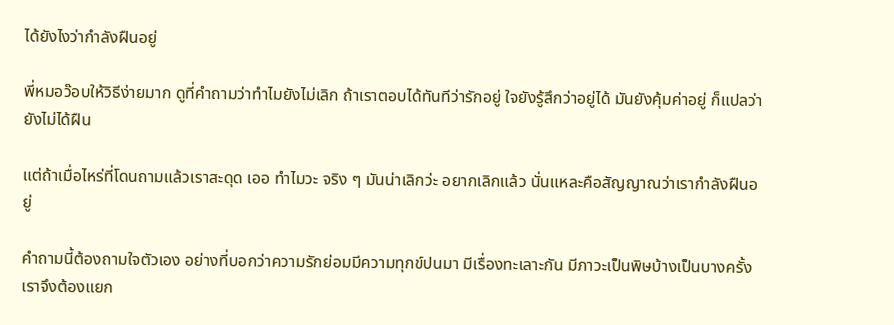ได้ยังไงว่ากำลังฝืนอยู่

พี่หมอว๊อบให้วิธีง่ายมาก ดูที่คำถามว่าทำไมยังไม่เลิก ถ้าเราตอบได้ทันทีว่ารักอยู่ ใจยังรู้สึกว่าอยู่ได้ มันยังคุ้มค่าอยู่ ก็แปลว่ายังไม่ได้ฝืน

แต่ถ้าเมื่อไหร่ที่โดนถามแล้วเราสะดุด เออ ทำไมวะ จริง ๆ มันน่าเลิกว่ะ อยากเลิกแล้ว นั่นแหละคือสัญญาณว่าเรากำลังฝืนอยู่

คำถามนี้ต้องถามใจตัวเอง อย่างที่บอกว่าความรักย่อมมีความทุกข์ปนมา มีเรื่องทะเลาะกัน มีภาวะเป็นพิษบ้างเป็นบางครั้ง เราจึงต้องแยก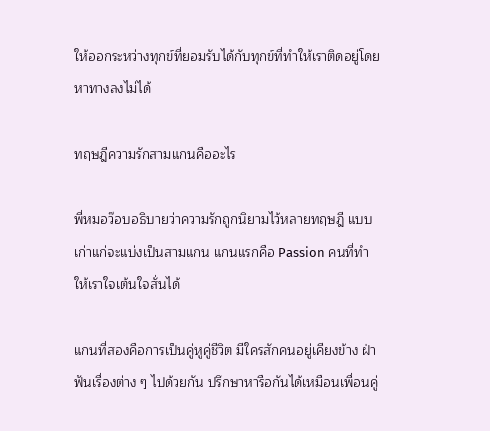ให้ออกระหว่างทุกข์ที่ยอมรับได้กับทุกข์ที่ทำให้เราติดอยู่โดยหาทางลงไม่ได้

ทฤษฎีความรักสามแกนคืออะไร

พี่หมอว๊อบอธิบายว่าความรักถูกนิยามไว้หลายทฤษฎี แบบเก่าแก่จะแบ่งเป็นสามแกน แกนแรกคือ Passion คนที่ทำให้เราใจเต้นใจสั่นได้

แกนที่สองคือการเป็นคู่หูคู่ชีวิต มีใครสักคนอยู่เคียงข้าง ฝ่าฟันเรื่องต่าง ๆ ไปด้วยกัน ปรึกษาหารือกันได้เหมือนเพื่อนคู่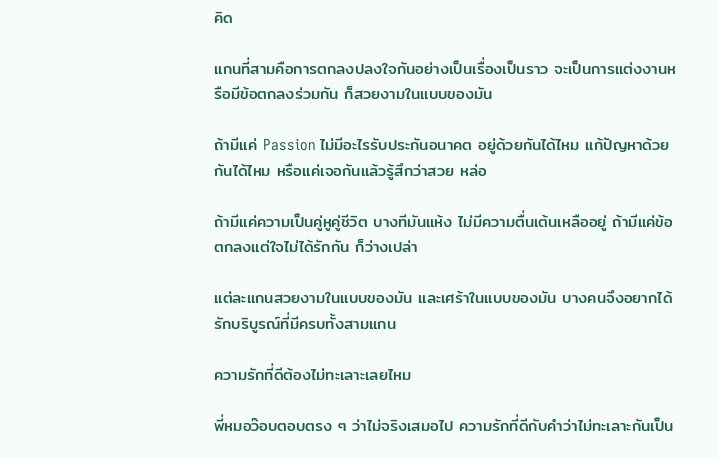คิด

แกนที่สามคือการตกลงปลงใจกันอย่างเป็นเรื่องเป็นราว จะเป็นการแต่งงานหรือมีข้อตกลงร่วมกัน ก็สวยงามในแบบของมัน

ถ้ามีแค่ Passion ไม่มีอะไรรับประกันอนาคต อยู่ด้วยกันได้ไหม แก้ปัญหาด้วยกันได้ไหม หรือแค่เจอกันแล้วรู้สึกว่าสวย หล่อ

ถ้ามีแค่ความเป็นคู่หูคู่ชีวิต บางทีมันแห้ง ไม่มีความตื่นเต้นเหลืออยู่ ถ้ามีแค่ข้อตกลงแต่ใจไม่ได้รักกัน ก็ว่างเปล่า

แต่ละแกนสวยงามในแบบของมัน และเศร้าในแบบของมัน บางคนจึงอยากได้รักบริบูรณ์ที่มีครบทั้งสามแกน

ความรักที่ดีต้องไม่ทะเลาะเลยไหม

พี่หมอว๊อบตอบตรง ๆ ว่าไม่จริงเสมอไป ความรักที่ดีกับคำว่าไม่ทะเลาะกันเป็น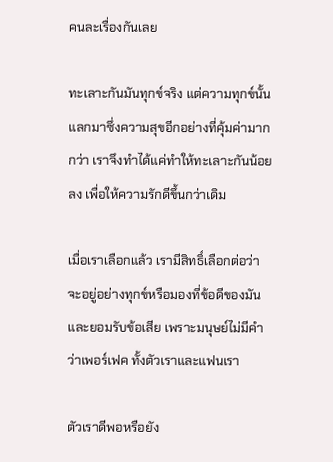คนละเรื่องกันเลย

ทะเลาะกันมันทุกข์จริง แต่ความทุกข์นั้นแลกมาซึ่งความสุขอีกอย่างที่คุ้มค่ามากกว่า เราจึงทำได้แค่ทำให้ทะเลาะกันน้อยลง เพื่อให้ความรักดีขึ้นกว่าเดิม

เมื่อเราเลือกแล้ว เรามีสิทธิ์เลือกต่อว่าจะอยู่อย่างทุกข์หรือมองที่ข้อดีของมันและยอมรับข้อเสีย เพราะมนุษย์ไม่มีคำว่าเพอร์เฟค ทั้งตัวเราและแฟนเรา

ตัวเราดีพอหรือยัง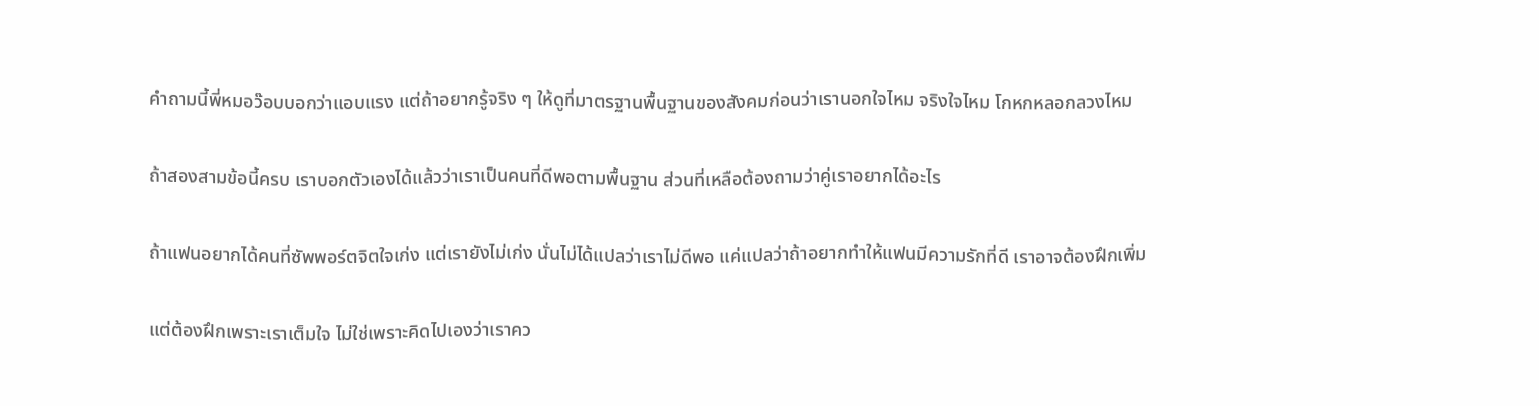คำถามนี้พี่หมอว๊อบบอกว่าแอบแรง แต่ถ้าอยากรู้จริง ๆ ให้ดูที่มาตรฐานพื้นฐานของสังคมก่อนว่าเรานอกใจไหม จริงใจไหม โกหกหลอกลวงไหม

ถ้าสองสามข้อนี้ครบ เราบอกตัวเองได้แล้วว่าเราเป็นคนที่ดีพอตามพื้นฐาน ส่วนที่เหลือต้องถามว่าคู่เราอยากได้อะไร

ถ้าแฟนอยากได้คนที่ซัพพอร์ตจิตใจเก่ง แต่เรายังไม่เก่ง นั่นไม่ได้แปลว่าเราไม่ดีพอ แค่แปลว่าถ้าอยากทำให้แฟนมีความรักที่ดี เราอาจต้องฝึกเพิ่ม

แต่ต้องฝึกเพราะเราเต็มใจ ไม่ใช่เพราะคิดไปเองว่าเราคว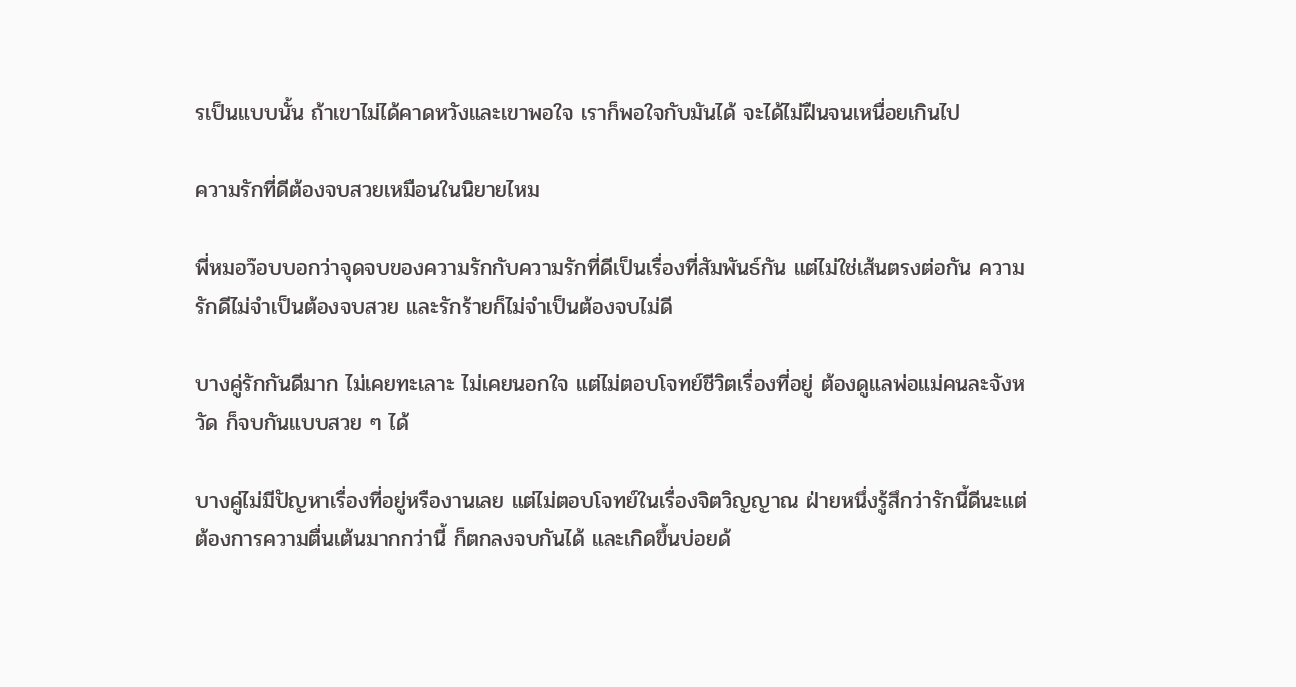รเป็นแบบนั้น ถ้าเขาไม่ได้คาดหวังและเขาพอใจ เราก็พอใจกับมันได้ จะได้ไม่ฝืนจนเหนื่อยเกินไป

ความรักที่ดีต้องจบสวยเหมือนในนิยายไหม

พี่หมอว๊อบบอกว่าจุดจบของความรักกับความรักที่ดีเป็นเรื่องที่สัมพันธ์กัน แต่ไม่ใช่เส้นตรงต่อกัน ความรักดีไม่จำเป็นต้องจบสวย และรักร้ายก็ไม่จำเป็นต้องจบไม่ดี

บางคู่รักกันดีมาก ไม่เคยทะเลาะ ไม่เคยนอกใจ แต่ไม่ตอบโจทย์ชีวิตเรื่องที่อยู่ ต้องดูแลพ่อแม่คนละจังหวัด ก็จบกันแบบสวย ๆ ได้

บางคู่ไม่มีปัญหาเรื่องที่อยู่หรืองานเลย แต่ไม่ตอบโจทย์ในเรื่องจิตวิญญาณ ฝ่ายหนึ่งรู้สึกว่ารักนี้ดีนะแต่ต้องการความตื่นเต้นมากกว่านี้ ก็ตกลงจบกันได้ และเกิดขึ้นบ่อยด้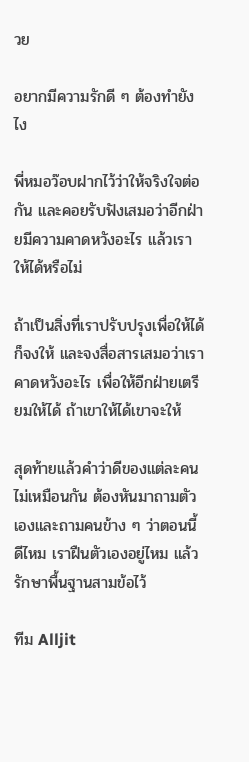วย

อยากมีความรักดี ๆ ต้องทำยังไง

พี่หมอว๊อบฝากไว้ว่าให้จริงใจต่อกัน และคอยรับฟังเสมอว่าอีกฝ่ายมีความคาดหวังอะไร แล้วเราให้ได้หรือไม่

ถ้าเป็นสิ่งที่เราปรับปรุงเพื่อให้ได้ ก็จงให้ และจงสื่อสารเสมอว่าเราคาดหวังอะไร เพื่อให้อีกฝ่ายเตรียมให้ได้ ถ้าเขาให้ได้เขาจะให้

สุดท้ายแล้วคำว่าดีของแต่ละคนไม่เหมือนกัน ต้องหันมาถามตัวเองและถามคนข้าง ๆ ว่าตอนนี้ดีไหม เราฝืนตัวเองอยู่ไหม แล้วรักษาพื้นฐานสามข้อไว้

ทีม Alljit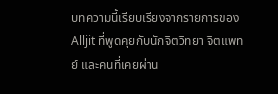บทความนี้เรียบเรียงจากรายการของ Alljit ที่พูดคุยกับนักจิตวิทยา จิตแพทย์ และคนที่เคยผ่าน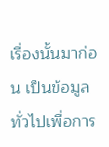เรื่องนั้นมาก่อน เป็นข้อมูลทั่วไปเพื่อการ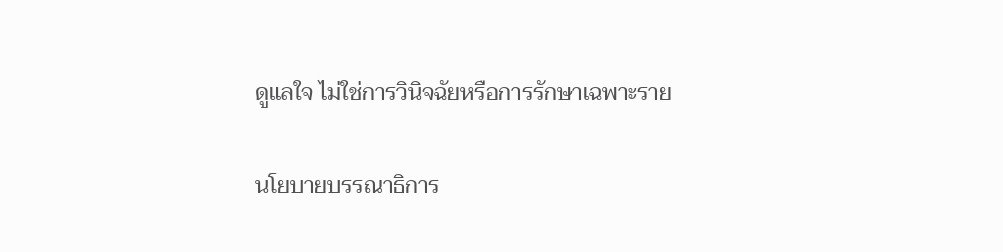ดูแลใจ ไม่ใช่การวินิจฉัยหรือการรักษาเฉพาะราย

นโยบายบรรณาธิการ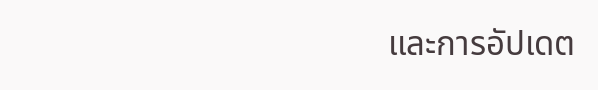และการอัปเดต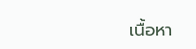เนื้อหา